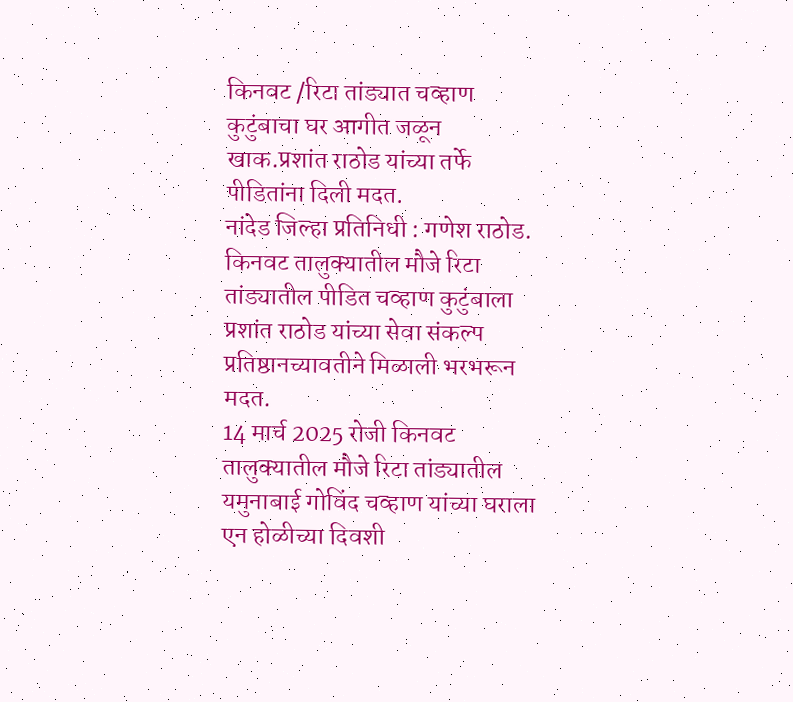किनवट /रिटा तांड्यात चव्हाण कुटुंबाचा घर आगीत जळून खाक.प्रशांत राठोड यांच्या तर्फे पीडितांना दिली मदत.
नांदेड जिल्हा प्रतिनिधी : गणेश राठोड.
किनवट तालुक्यातील मौजे रिटा तांड्यातील पीडित चव्हाण कुटुंबाला प्रशांत राठोड यांच्या सेवा संकल्प प्रतिष्ठानच्यावतीने मिळाली भरभरून मदत.
14 मार्च 2025 रोजी किनवट तालुक्यातील मौजे रिटा तांड्यातील यमुनाबाई गोविंद चव्हाण यांच्या घराला एन होळीच्या दिवशी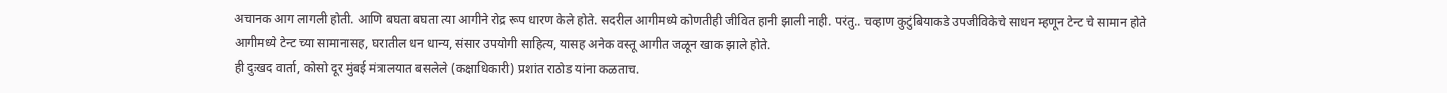अचानक आग लागली होती. आणि बघता बघता त्या आगीने रोद्र रूप धारण केले होते. सदरील आगीमध्ये कोणतीही जीवित हानी झाली नाही. परंतु.. चव्हाण कुटुंबियाकडे उपजीविकेचे साधन म्हणून टेन्ट चे सामान होते
आगीमध्ये टेन्ट च्या सामानासह, घरातील धन धान्य, संसार उपयोगी साहित्य, यासह अनेक वस्तू आगीत जळून खाक झाले होते.
ही दुःखद वार्ता, कोसो दूर मुंबई मंत्रालयात बसलेले (कक्षाधिकारी) प्रशांत राठोड यांना कळताच.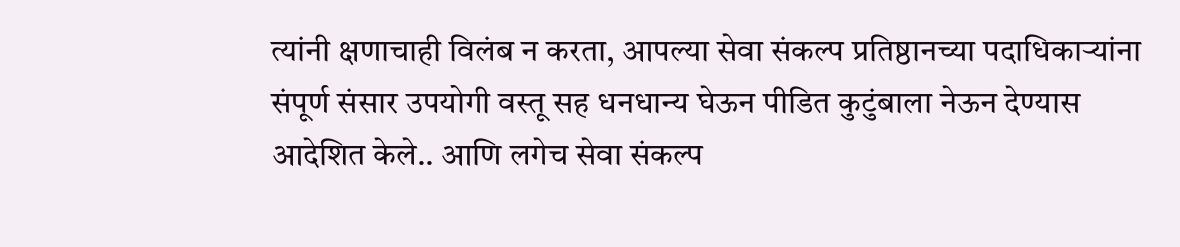त्यांनी क्षणाचाही विलंब न करता, आपल्या सेवा संकल्प प्रतिष्ठानच्या पदाधिकाऱ्यांना संपूर्ण संसार उपयोगी वस्तू सह धनधान्य घेऊन पीडित कुटुंबाला नेऊन देण्यास आदेशित केले.. आणि लगेच सेवा संकल्प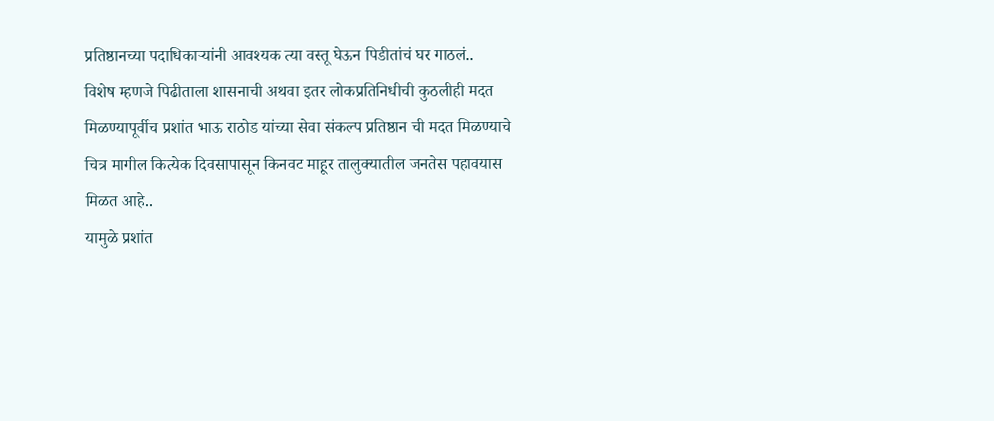प्रतिष्ठानच्या पदाधिकाऱ्यांनी आवश्यक त्या वस्तू घेऊन पिडीतांचं घर गाठलं..
विशेष म्हणजे पिढीताला शासनाची अथवा इतर लोकप्रतिनिधीची कुठलीही मदत मिळण्यापूर्वीच प्रशांत भाऊ राठोड यांच्या सेवा संकल्प प्रतिष्ठान ची मदत मिळण्याचे चित्र मागील कित्येक दिवसापासून किनवट माहूर तालुक्यातील जनतेस पहावयास मिळत आहे..
यामुळे प्रशांत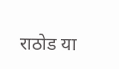राठोड या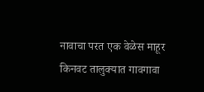नावाचा परत एक वेळेस माहूर किनवट तालुक्यात गावगावा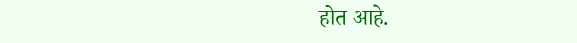होत आहे.